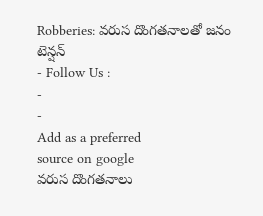Robberies: వరుస దొంగతనాలతో జనం టెన్షన్
- Follow Us :
-
-
Add as a preferred
source on google
వరుస దొంగతనాలు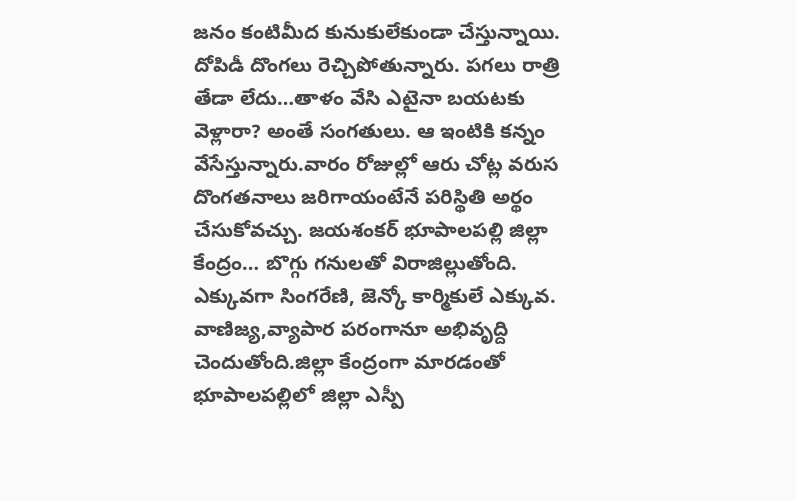జనం కంటిమీద కునుకులేకుండా చేస్తున్నాయి. దోపిడీ దొంగలు రెచ్చిపోతున్నారు. పగలు రాత్రి తేడా లేదు…తాళం వేసి ఎటైనా బయటకు వెళ్లారా? అంతే సంగతులు. ఆ ఇంటికి కన్నం వేసేస్తున్నారు.వారం రోజుల్లో ఆరు చోట్ల వరుస దొంగతనాలు జరిగాయంటేనే పరిస్థితి అర్థం చేసుకోవచ్చు. జయశంకర్ భూపాలపల్లి జిల్లా కేంద్రం… బొగ్గు గనులతో విరాజిల్లుతోంది. ఎక్కువగా సింగరేణి, జెన్కో కార్మికులే ఎక్కువ. వాణిజ్య,వ్యాపార పరంగానూ అభివృద్ది చెందుతోంది.జిల్లా కేంద్రంగా మారడంతో భూపాలపల్లిలో జిల్లా ఎస్పీ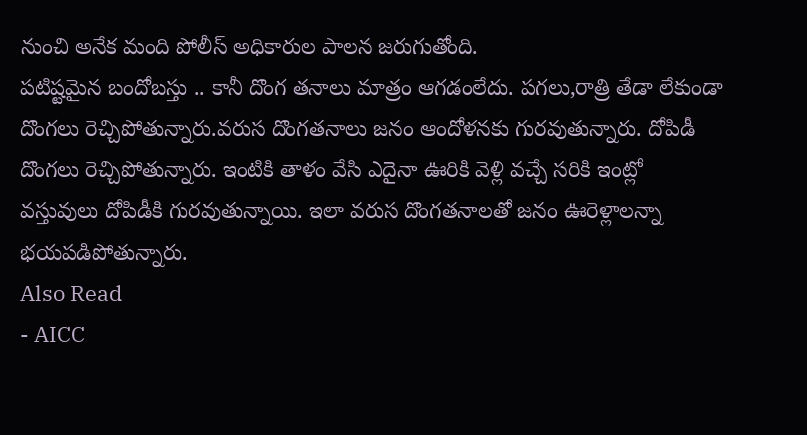నుంచి అనేక మంది పోలీస్ అధికారుల పాలన జరుగుతోంది.
పటిష్టమైన బందోబస్తు .. కానీ దొంగ తనాలు మాత్రం ఆగడంలేదు. పగలు,రాత్రి తేడా లేకుండా దొంగలు రెచ్చిపోతున్నారు.వరుస దొంగతనాలు జనం ఆందోళనకు గురవుతున్నారు. దోపిడీ దొంగలు రెచ్చిపోతున్నారు. ఇంటికి తాళం వేసి ఎదైనా ఊరికి వెళ్లి వచ్చే సరికి ఇంట్లో వస్తువులు దోపిడీకి గురవుతున్నాయి. ఇలా వరుస దొంగతనాలతో జనం ఊరెళ్లాలన్నా భయపడిపోతున్నారు.
Also Read
- AICC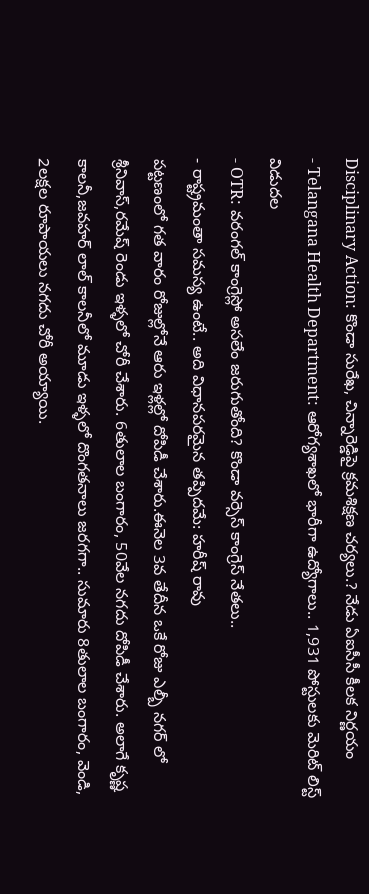Disciplinary Action: కొండా సురేఖ, చిన్నారెడ్డిపై క్రమశిక్షణ చర్యలు.? నేడు ఏఐసీసీ కీలక నిర్ణయం
- Telangana Health Department: ఆరోగ్యశాఖలో భారీగా ఉద్యోగాలు.. 1,931 పోస్టులకు మెరిట్ లిస్ట్ విడుదల
- OTR: వరంగల్ కాంగ్రెస్లో అసలేం జరుగుతోంది? కొండా వర్సెస్ కాంగ్రెస్ నేతలు..
- రాష్ట్రమంతా సమస్య ఉంటే.. అది విధానపరమైన తప్పిదమే: హరీష్ రావు
పట్టణంలో గత వారం రోజుల్లోనే ఆరు ఇళ్లల్లో దోపిడీ చేశారు.ఈనెల 3వ తేదీన ఒకే రోజు ఎల్బీ నగర్ లో శ్రీనివాస్,రమేష్ రెండు ఇళ్ళలో చోరీ చేశారు. 6తులాల బంగారం, 50వేల నగదు దోపిడీ చేశారు. అలాగే కృష్ణ కాలనీ,జవహర్ లాల్ కాలనీలో మూడు ఇళ్ళలో దొంగతనాలు జరగగా.. సుమారు 8తులాల బంగారం, వెండి, 2లక్షల రూపాయలు నగదు చోరీ అయ్యాయి.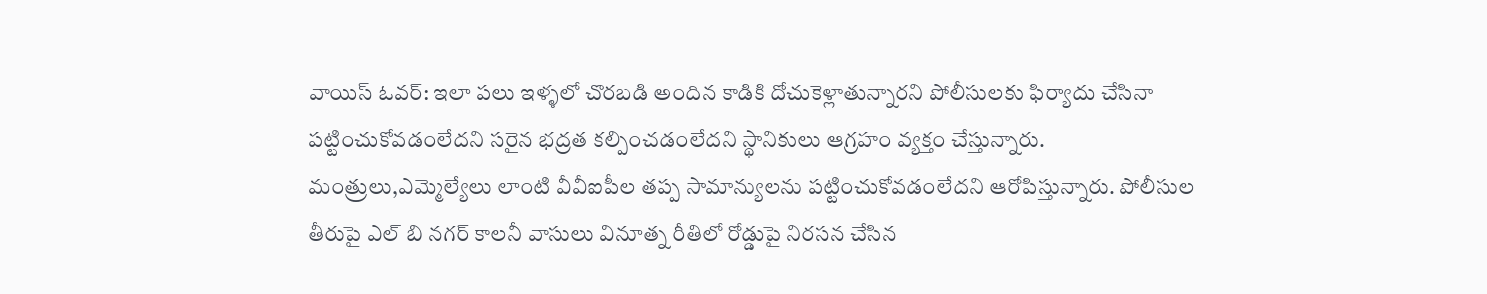వాయిస్ ఓవర్: ఇలా పలు ఇళ్ళలో చొరబడి అందిన కాడికి దోచుకెళ్లాతున్నారని పోలీసులకు ఫిర్యాదు చేసినా పట్టించుకోవడంలేదని సరైన భద్రత కల్పించడంలేదని స్థానికులు ఆగ్రహం వ్యక్తం చేస్తున్నారు. మంత్రులు,ఎమ్మెల్యేలు లాంటి వీవీఐపీల తప్ప సామాన్యులను పట్టించుకోవడంలేదని ఆరోపిస్తున్నారు. పోలీసుల తీరుపై ఎల్ బి నగర్ కాలనీ వాసులు వినూత్న రీతిలో రోడ్డుపై నిరసన చేసిన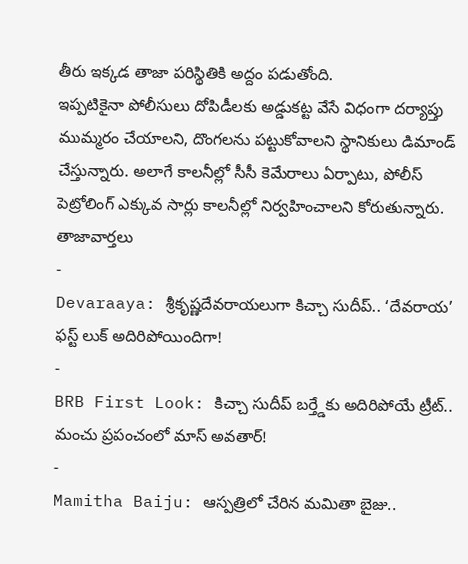తీరు ఇక్కడ తాజా పరిస్థితికి అద్దం పడుతోంది.
ఇప్పటికైనా పోలీసులు దోపిడీలకు అడ్డుకట్ట వేసే విధంగా దర్యాప్తు ముమ్మరం చేయాలని, దొంగలను పట్టుకోవాలని స్థానికులు డిమాండ్ చేస్తున్నారు. అలాగే కాలనీల్లో సీసీ కెమేరాలు ఏర్పాటు, పోలీస్ పెట్రోలింగ్ ఎక్కువ సార్లు కాలనీల్లో నిర్వహించాలని కోరుతున్నారు.
తాజావార్తలు
-
Devaraaya: శ్రీకృష్ణదేవరాయలుగా కిచ్చా సుదీప్.. ‘దేవరాయ’ ఫస్ట్ లుక్ అదిరిపోయిందిగా!
-
BRB First Look: కిచ్చా సుదీప్ బర్త్డేకు అదిరిపోయే ట్రీట్.. మంచు ప్రపంచంలో మాస్ అవతార్!
-
Mamitha Baiju: ఆస్పత్రిలో చేరిన మమితా బైజు..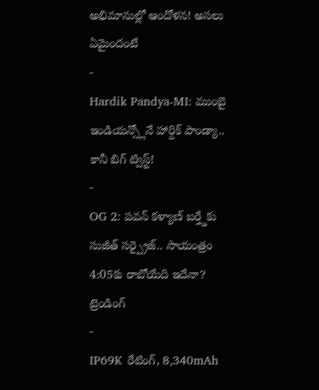అభిమానుల్లో ఆందోళన! అసలు ఏమైందంటే
-
Hardik Pandya-MI: ముంబై ఇండియన్స్లోనే హార్దిక్ పాండ్యా.. కానీ బిగ్ ట్విస్ట్!
-
OG 2: పవన్ కళ్యాణ్ బర్త్డేకు సుజీత్ సర్ప్రైజ్.. సాయంత్రం 4:05కు రాబోయేది ఇదేనా?
ట్రెండింగ్
-
IP69K రేటింగ్, 8,340mAh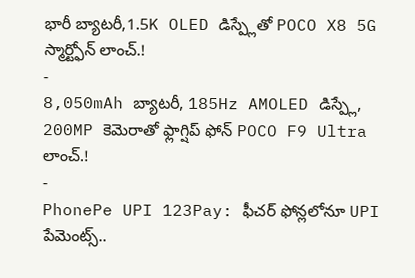భారీ బ్యాటరీ,1.5K OLED డిస్ప్లేతో POCO X8 5G స్మార్ట్ఫోన్ లాంచ్.!
-
8,050mAh బ్యాటరీ, 185Hz AMOLED డిస్ప్లే, 200MP కెమెరాతో ఫ్లాగ్షిప్ ఫోన్ POCO F9 Ultra లాంచ్.!
-
PhonePe UPI 123Pay: ఫీచర్ ఫోన్లలోనూ UPI పేమెంట్స్..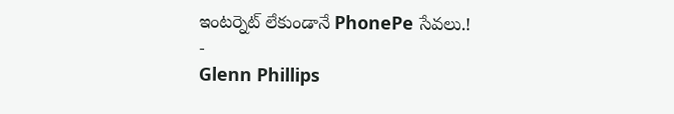ఇంటర్నెట్ లేకుండానే PhonePe సేవలు.!
-
Glenn Phillips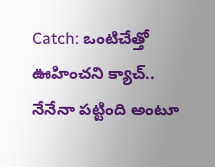Catch: ఒంటిచేత్తో ఊహించని క్యాచ్.. నేనేనా పట్టింది అంటూ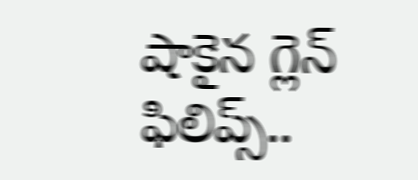షాకైన గ్లెన్ ఫిలిప్స్..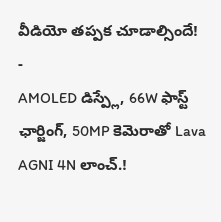వీడియో తప్పక చూడాల్సిందే!
-
AMOLED డిస్ప్లే, 66W ఫాస్ట్ ఛార్జింగ్, 50MP కెమెరాతో Lava AGNI 4N లాంచ్.!